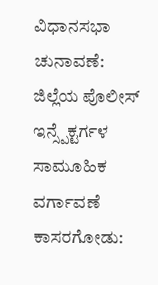ವಿಧಾನಸಭಾ ಚುನಾವಣೆ: ಜಿಲ್ಲೆಯ ಪೊಲೀಸ್ ಇನ್ಸ್ಪೆಕ್ಟರ್ಗಳ ಸಾಮೂಹಿಕ ವರ್ಗಾವಣೆ
ಕಾಸರಗೋಡು: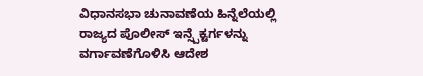ವಿಧಾನಸಭಾ ಚುನಾವಣೆಯ ಹಿನ್ನೆಲೆಯಲ್ಲಿ ರಾಜ್ಯದ ಪೊಲೀಸ್ ಇನ್ಸ್ಪೆಕ್ಟರ್ಗಳನ್ನು ವರ್ಗಾವಣೆಗೊಳಿಸಿ ಆದೇಶ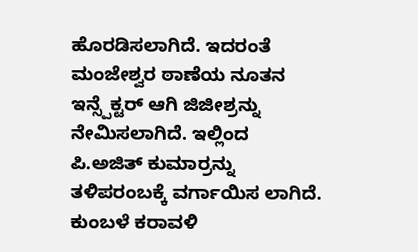ಹೊರಡಿಸಲಾಗಿದೆ. ಇದರಂತೆ ಮಂಜೇಶ್ವರ ಠಾಣೆಯ ನೂತನ ಇನ್ಸ್ಪೆಕ್ಟರ್ ಆಗಿ ಜಿಜೀಶ್ರನ್ನು ನೇಮಿಸಲಾಗಿದೆ. ಇಲ್ಲಿಂದ ಪಿ.ಅಜಿತ್ ಕುಮಾರ್ರನ್ನು ತಳಿಪರಂಬಕ್ಕೆ ವರ್ಗಾಯಿಸ ಲಾಗಿದೆ. ಕುಂಬಳೆ ಕರಾವಳಿ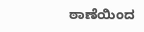ಠಾಣೆಯಿಂದ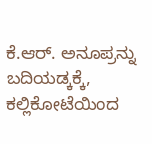ಕೆ.ಆರ್. ಅನೂಪ್ರನ್ನು ಬದಿಯಡ್ಕಕ್ಕೆ, ಕಲ್ಲಿಕೋಟೆಯಿಂದ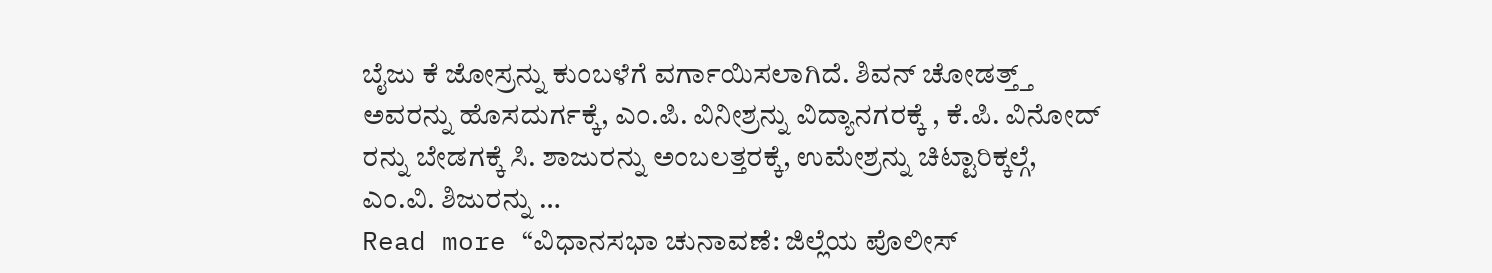ಬೈಜು ಕೆ ಜೋಸ್ರನ್ನು ಕುಂಬಳೆಗೆ ವರ್ಗಾಯಿಸಲಾಗಿದೆ. ಶಿವನ್ ಚೋಡತ್ತ್ತ್ ಅವರನ್ನು ಹೊಸದುರ್ಗಕ್ಕೆ, ಎಂ.ಪಿ. ವಿನೀಶ್ರನ್ನು ವಿದ್ಯಾನಗರಕ್ಕೆ , ಕೆ.ಪಿ. ವಿನೋದ್ ರನ್ನು ಬೇಡಗಕ್ಕೆ ಸಿ. ಶಾಜುರನ್ನು ಅಂಬಲತ್ತರಕ್ಕೆ, ಉಮೇಶ್ರನ್ನು ಚಿಟ್ಟಾರಿಕ್ಕಲ್ಗೆ, ಎಂ.ವಿ. ಶಿಜುರನ್ನು …
Read more “ವಿಧಾನಸಭಾ ಚುನಾವಣೆ: ಜಿಲ್ಲೆಯ ಪೊಲೀಸ್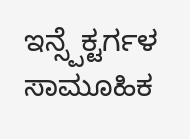ಇನ್ಸ್ಪೆಕ್ಟರ್ಗಳ ಸಾಮೂಹಿಕ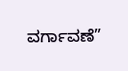ವರ್ಗಾವಣೆ”